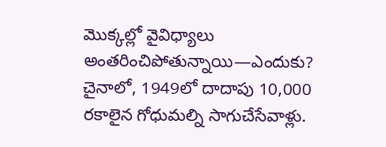మొక్కల్లో వైవిధ్యాలు అంతరించిపోతున్నాయి—ఎందుకు?
చైనాలో, 1949లో దాదాపు 10,000 రకాలైన గోధుమల్ని సాగుచేసేవాళ్లు.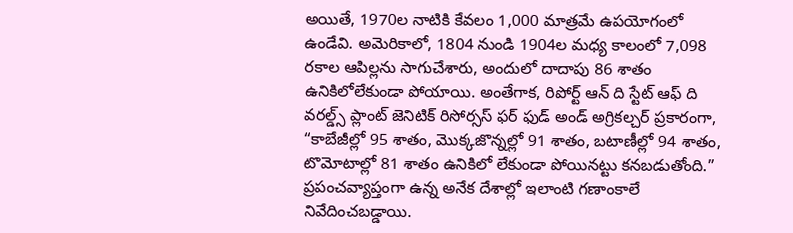అయితే, 1970ల నాటికి కేవలం 1,000 మాత్రమే ఉపయోగంలో ఉండేవి. అమెరికాలో, 1804 నుండి 1904ల మధ్య కాలంలో 7,098 రకాల ఆపిల్లను సాగుచేశారు, అందులో దాదాపు 86 శాతం ఉనికిలోలేకుండా పోయాయి. అంతేగాక, రిపోర్ట్ ఆన్ ది స్టేట్ ఆఫ్ ది వరల్డ్స్ ప్లాంట్ జెనిటిక్ రిసోర్సస్ ఫర్ ఫుడ్ అండ్ అగ్రికల్చర్ ప్రకారంగా, “కాబేజీల్లో 95 శాతం, మొక్కజొన్నల్లో 91 శాతం, బటాణీల్లో 94 శాతం, టొమోటాల్లో 81 శాతం ఉనికిలో లేకుండా పోయినట్టు కనబడుతోంది.” ప్రపంచవ్యాప్తంగా ఉన్న అనేక దేశాల్లో ఇలాంటి గణాంకాలే నివేదించబడ్డాయి.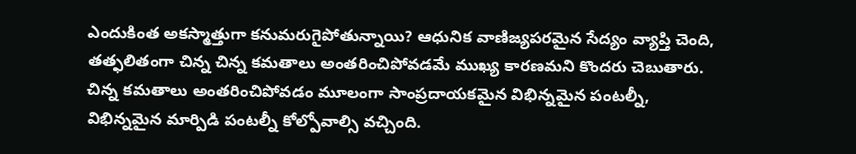ఎందుకింత అకస్మాత్తుగా కనుమరుగైపోతున్నాయి? ఆధునిక వాణిజ్యపరమైన సేద్యం వ్యాప్తి చెంది, తత్ఫలితంగా చిన్న చిన్న కమతాలు అంతరించిపోవడమే ముఖ్య కారణమని కొందరు చెబుతారు. చిన్న కమతాలు అంతరించిపోవడం మూలంగా సాంప్రదాయకమైన విభిన్నమైన పంటల్నీ, విభిన్నమైన మార్పిడి పంటల్నీ కోల్పోవాల్సి వచ్చింది.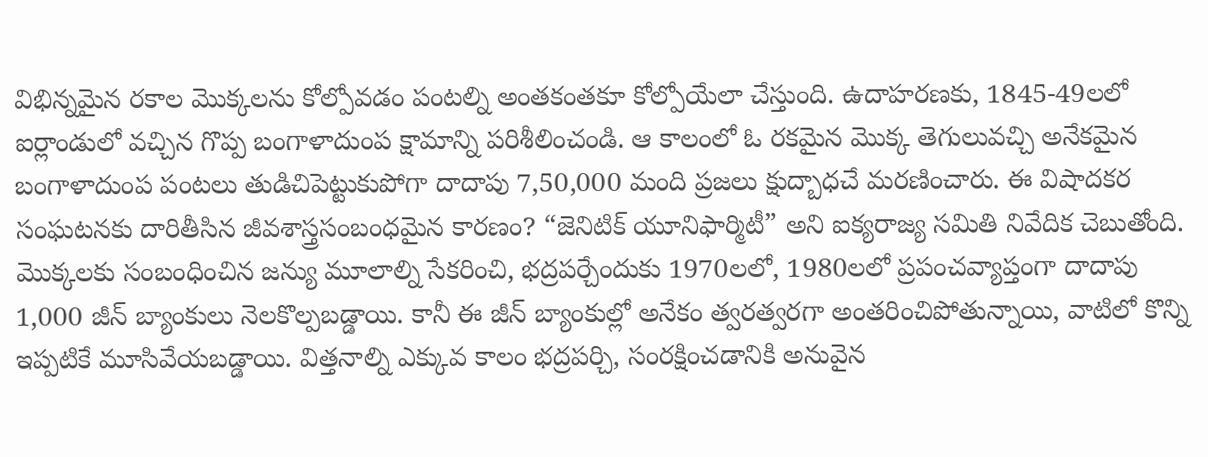విభిన్నమైన రకాల మొక్కలను కోల్పోవడం పంటల్ని అంతకంతకూ కోల్పోయేలా చేస్తుంది. ఉదాహరణకు, 1845-49లలో ఐర్లాండులో వచ్చిన గొప్ప బంగాళాదుంప క్షామాన్ని పరిశీలించండి. ఆ కాలంలో ఓ రకమైన మొక్క తెగులువచ్చి అనేకమైన బంగాళాదుంప పంటలు తుడిచిపెట్టుకుపోగా దాదాపు 7,50,000 మంది ప్రజలు క్షుద్బాధచే మరణించారు. ఈ విషాదకర సంఘటనకు దారితీసిన జీవశాస్త్రసంబంధమైన కారణం? “జెనిటిక్ యూనిఫార్మిటీ” అని ఐక్యరాజ్య సమితి నివేదిక చెబుతోంది.
మొక్కలకు సంబంధించిన జన్యు మూలాల్ని సేకరించి, భద్రపర్చేందుకు 1970లలో, 1980లలో ప్రపంచవ్యాప్తంగా దాదాపు 1,000 జీన్ బ్యాంకులు నెలకొల్పబడ్డాయి. కానీ ఈ జీన్ బ్యాంకుల్లో అనేకం త్వరత్వరగా అంతరించిపోతున్నాయి, వాటిలో కొన్ని ఇప్పటికే మూసివేయబడ్డాయి. విత్తనాల్ని ఎక్కువ కాలం భద్రపర్చి, సంరక్షించడానికి అనువైన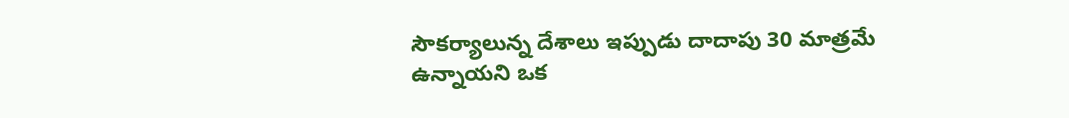సౌకర్యాలున్న దేశాలు ఇప్పుడు దాదాపు 30 మాత్రమే ఉన్నాయని ఒక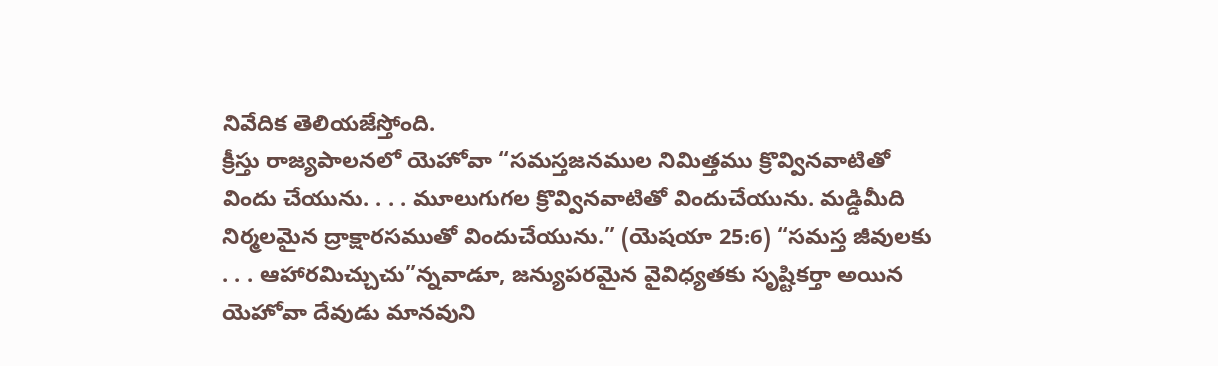నివేదిక తెలియజేస్తోంది.
క్రీస్తు రాజ్యపాలనలో యెహోవా “సమస్తజనముల నిమిత్తము క్రొవ్వినవాటితో విందు చేయును. . . . మూలుగుగల క్రొవ్వినవాటితో విందుచేయును. మడ్డిమీది నిర్మలమైన ద్రాక్షారసముతో విందుచేయును.” (యెషయా 25:6) “సమస్త జీవులకు . . . ఆహారమిచ్చుచు”న్నవాడూ, జన్యుపరమైన వైవిధ్యతకు సృష్టికర్తా అయిన యెహోవా దేవుడు మానవుని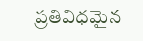ప్రతివిధమైన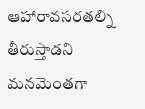ఆహారావసరతల్ని తీరుస్తాడని మనమెంతగా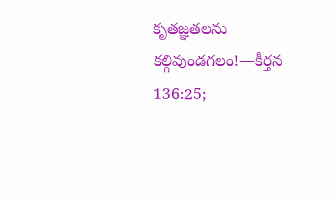కృతజ్ఞతలను కల్గివుండగలం!—కీర్తన 136:25;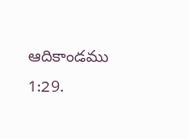ఆదికాండము 1:29.